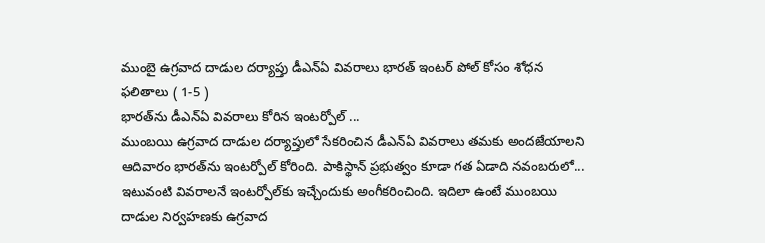ముంబై ఉగ్రవాద దాడుల దర్యాప్తు డీఎన్ఏ వివరాలు భారత్ ఇంటర్ పోల్ కోసం శోధన ఫలితాలు ( 1-5 )
భారత్‌ను డీఎన్ఏ వివరాలు కోరిన ఇంటర్పోల్ ...
ముంబయి ఉగ్రవాద దాడుల దర్యాప్తులో సేకరించిన డీఎన్ఏ వివరాలు తమకు అందజేయాలని ఆదివారం భారత్‌ను ఇంటర్పోల్ కోరింది. పాకిస్థాన్ ప్రభుత్వం కూడా గత ఏడాది నవంబరులో... ఇటువంటి వివరాలనే ఇంటర్పోల్‌కు ఇచ్చేందుకు అంగీకరించింది. ఇదిలా ఉంటే ముంబయి దాడుల నిర్వహణకు ఉగ్రవాద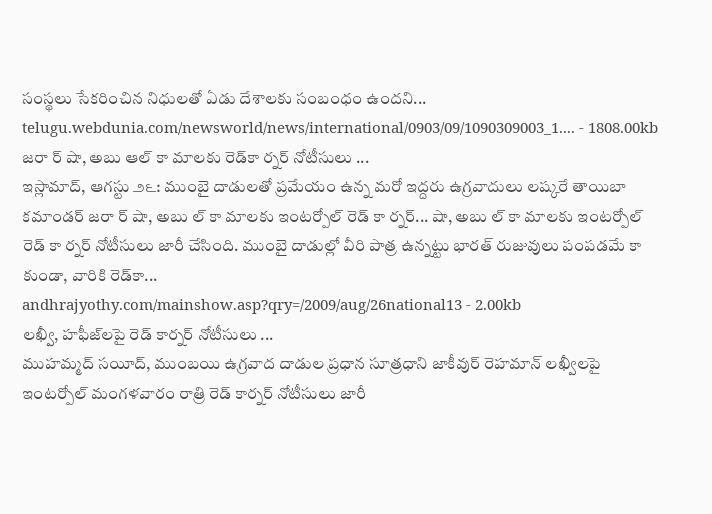సంస్థలు సేకరించిన నిధులతో ఏడు దేశాలకు సంబంధం ఉందని...
telugu.webdunia.com/newsworld/news/international/0903/09/1090309003_1.... - 1808.00kb
జరా ర్‌ షా, అబు ఆల్‌ కా మాలకు రెడ్‌కా ర్నర్‌ నోటీసులు ...
ఇస్లామాద్‌, ఆగస్టు ౨౬: ముంబై దాడులతో ప్రమేయం ఉన్న మరో ఇద్దరు ఉగ్రవాదులు లష్కరే తాయిబా కమాండర్‌ జరా ర్‌ షా, అబు ల్‌ కా మాలకు ఇంటర్పోల్‌ రెడ్‌ కా ర్నర్‌... షా, అబు ల్‌ కా మాలకు ఇంటర్పోల్‌ రెడ్‌ కా ర్నర్‌ నోటీసులు జారీ చేసింది. ముంబై దాడుల్లో వీరి పాత్ర ఉన్నట్టు భారత్‌ రుజువులు పంపడమే కా కుండా, వారికి రెడ్‌కా...
andhrajyothy.com/mainshow.asp?qry=/2009/aug/26national13 - 2.00kb
లఖ్వీ, హఫీజ్‌లపై రెడ్ కార్నర్ నోటీసులు ...
ముహమ్మద్ సయీద్, ముంబయి ఉగ్రవాద దాడుల ప్రధాన సూత్రధాని జాకీవుర్ రెహమాన్ లఖ్వీలపై ఇంటర్పోల్ మంగళవారం రాత్రి రెడ్ కార్నర్ నోటీసులు జారీ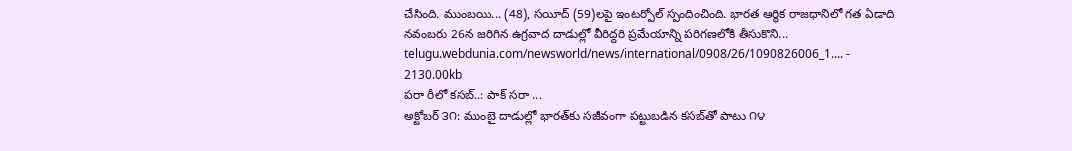చేసింది. ముంబయి... (48), సయీద్ (59)లపై ఇంటర్పోల్ స్పందించింది. భారత ఆర్థిక రాజధానిలో గత ఏడాది నవంబరు 26న జరిగిన ఉగ్రవాద దాడుల్లో వీరిద్దరి ప్రమేయాన్ని పరిగణలోకి తీసుకొని...
telugu.webdunia.com/newsworld/news/international/0908/26/1090826006_1.... - 2130.00kb
పరా రీలో కసబ్‌..: పాక్‌ సరా ...
అక్టోబర్‌ ౩౧: ముంబై దాడుల్లో భారత్‌కు సజీవంగా పట్టుబడిన కసబ్‌తో పాటు ౧౪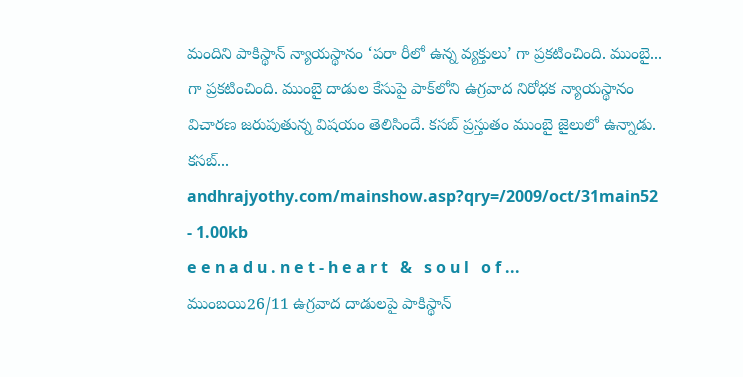మందిని పాకిస్థాన్‌ న్యాయస్థానం ‘పరా రీలో ఉన్న వ్యక్తులు’ గా ప్రకటించింది. ముంబై... గా ప్రకటించింది. ముంబై దాడుల కేసుపై పాక్‌లోని ఉగ్రవాద నిరోధక న్యాయస్థానం విచారణ జరుపుతున్న విషయం తెలిసిందే. కసబ్‌ ప్రస్తుతం ముంబై జైలులో ఉన్నాడు. కసబ్‌...
andhrajyothy.com/mainshow.asp?qry=/2009/oct/31main52 - 1.00kb
e e n a d u . n e t - h e a r t   &   s o u l   o f ...
ముంబయి26/11 ఉగ్రవాద దాడులపై పాకిస్థాన్‌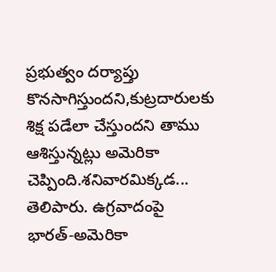ప్రభుత్వం దర్యాప్తు కొనసాగిస్తుందని,కుట్రదారులకు శిక్ష పడేలా చేస్తుందని తాము ఆశిస్తున్నట్లు అమెరికా చెప్పింది.శనివారమిక్కడ... తెలిపారు. ఉగ్రవాదంపై భారత్‌-అమెరికా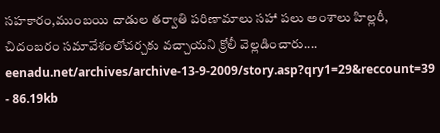సహకారం,ముంబయి దాడుల తర్వాతి పరిణామాలు సహా పలు అంశాలు హిల్లరీ, చిదంబరం సమావేశంలోచర్చకు వచ్చాయని క్రోలీ వెల్లడించారు....
eenadu.net/archives/archive-13-9-2009/story.asp?qry1=29&reccount=39 - 86.19kb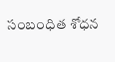సంబంధిత శోధన